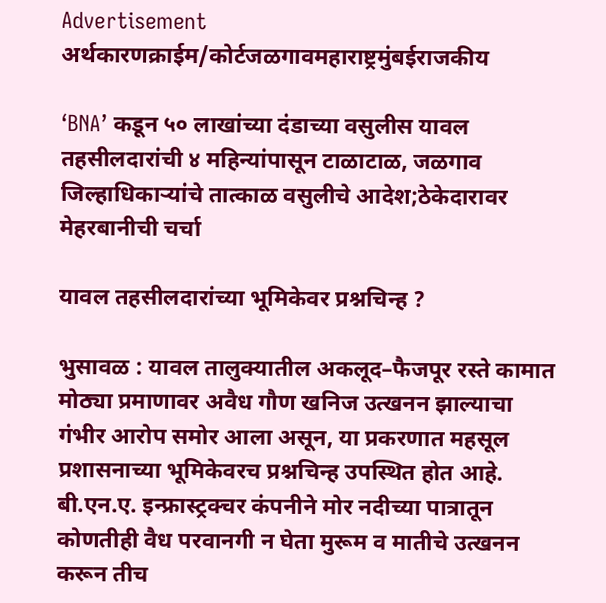Advertisement
अर्थकारणक्राईम/कोर्टजळगावमहाराष्ट्रमुंबईराजकीय

‘BNA’ कडून ५० लाखांच्या दंडाच्या वसुलीस यावल तहसीलदारांची ४ महिन्यांपासून टाळाटाळ, जळगाव जिल्हाधिकाऱ्यांचे तात्काळ वसुलीचे आदेश;ठेकेदारावर मेहरबानीची चर्चा

यावल तहसीलदारांच्या भूमिकेवर प्रश्नचिन्ह ?

भुसावळ : यावल तालुक्यातील अकलूद–फैजपूर रस्ते कामात मोठ्या प्रमाणावर अवैध गौण खनिज उत्खनन झाल्याचा गंभीर आरोप समोर आला असून, या प्रकरणात महसूल प्रशासनाच्या भूमिकेवरच प्रश्नचिन्ह उपस्थित होत आहे. बी.एन.ए. इन्फ्रास्ट्रक्चर कंपनीने मोर नदीच्या पात्रातून कोणतीही वैध परवानगी न घेता मुरूम व मातीचे उत्खनन करून तीच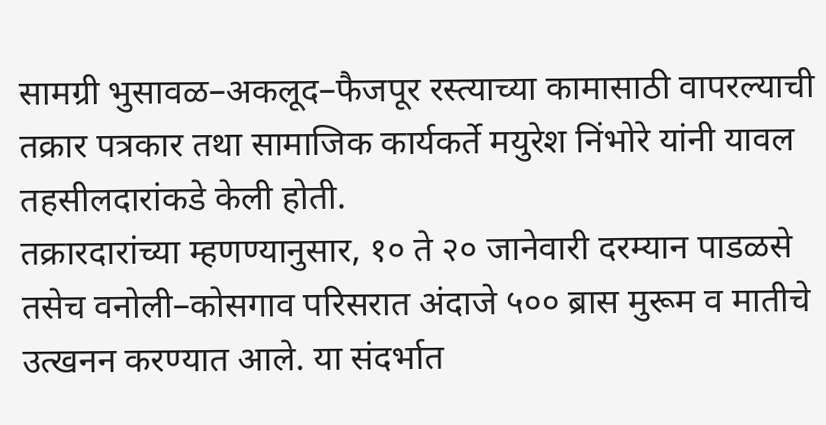सामग्री भुसावळ–अकलूद–फैजपूर रस्त्याच्या कामासाठी वापरल्याची तक्रार पत्रकार तथा सामाजिक कार्यकर्ते मयुरेश निंभोरे यांनी यावल तहसीलदारांकडे केली होती.
तक्रारदारांच्या म्हणण्यानुसार, १० ते २० जानेवारी दरम्यान पाडळसे तसेच वनोली–कोसगाव परिसरात अंदाजे ५०० ब्रास मुरूम व मातीचे उत्खनन करण्यात आले. या संदर्भात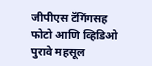जीपीएस टॅगिंगसह फोटो आणि व्हिडिओ पुरावे महसूल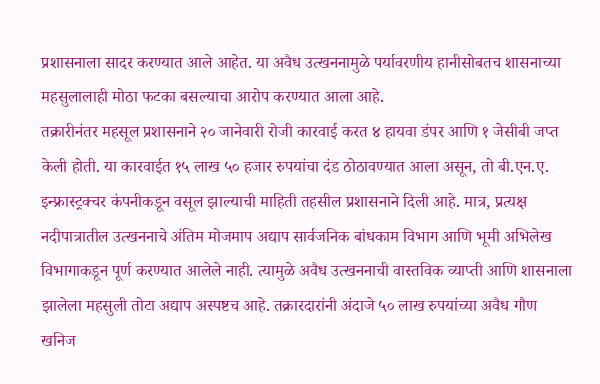प्रशासनाला सादर करण्यात आले आहेत. या अवैध उत्खननामुळे पर्यावरणीय हानीसोबतच शासनाच्या महसुलालाही मोठा फटका बसल्याचा आरोप करण्यात आला आहे.
तक्रारीनंतर महसूल प्रशासनाने २० जानेवारी रोजी कारवाई करत ४ हायवा डंपर आणि १ जेसीबी जप्त केली होती. या कारवाईत १५ लाख ५० हजार रुपयांचा दंड ठोठावण्यात आला असून, तो बी.एन.ए. इन्फ्रास्ट्रक्चर कंपनीकडून वसूल झाल्याची माहिती तहसील प्रशासनाने दिली आहे. मात्र, प्रत्यक्ष नदीपात्रातील उत्खननाचे अंतिम मोजमाप अद्याप सार्वजनिक बांधकाम विभाग आणि भूमी अभिलेख विभागाकडून पूर्ण करण्यात आलेले नाही. त्यामुळे अवैध उत्खननाची वास्तविक व्याप्ती आणि शासनाला झालेला महसुली तोटा अद्याप अस्पष्टच आहे. तक्रारदारांनी अंदाजे ५० लाख रुपयांच्या अवैध गौण खनिज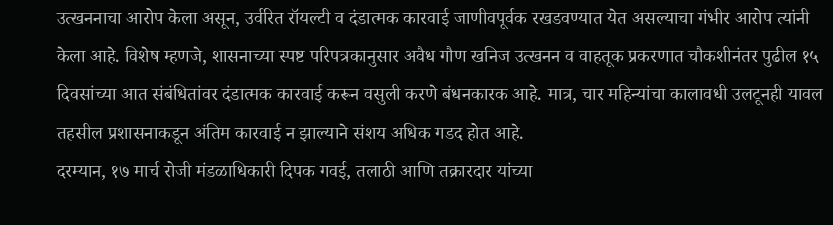उत्खननाचा आरोप केला असून, उर्वरित रॉयल्टी व दंडात्मक कारवाई जाणीवपूर्वक रखडवण्यात येत असल्याचा गंभीर आरोप त्यांनी केला आहे. विशेष म्हणजे, शासनाच्या स्पष्ट परिपत्रकानुसार अवैध गौण खनिज उत्खनन व वाहतूक प्रकरणात चौकशीनंतर पुढील १५ दिवसांच्या आत संबंधितांवर दंडात्मक कारवाई करून वसुली करणे बंधनकारक आहे. मात्र, चार महिन्यांचा कालावधी उलटूनही यावल तहसील प्रशासनाकडून अंतिम कारवाई न झाल्याने संशय अधिक गडद होत आहे.
दरम्यान, १७ मार्च रोजी मंडळाधिकारी दिपक गवई, तलाठी आणि तक्रारदार यांच्या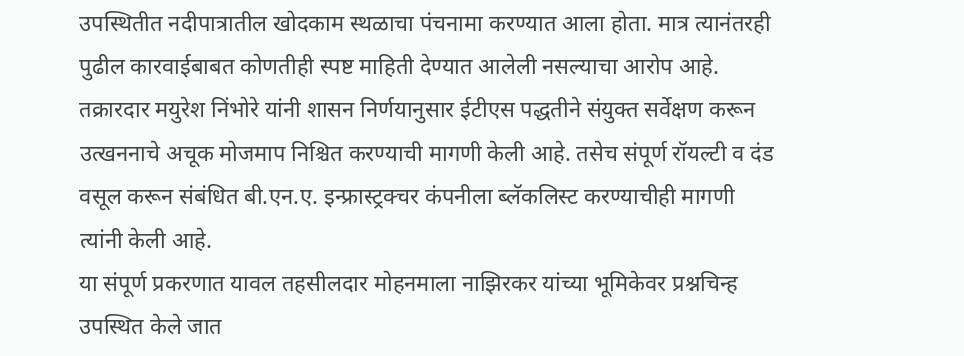उपस्थितीत नदीपात्रातील खोदकाम स्थळाचा पंचनामा करण्यात आला होता. मात्र त्यानंतरही पुढील कारवाईबाबत कोणतीही स्पष्ट माहिती देण्यात आलेली नसल्याचा आरोप आहे. तक्रारदार मयुरेश निंभोरे यांनी शासन निर्णयानुसार ईटीएस पद्धतीने संयुक्त सर्वेक्षण करून उत्खननाचे अचूक मोजमाप निश्चित करण्याची मागणी केली आहे. तसेच संपूर्ण रॉयल्टी व दंड वसूल करून संबंधित बी.एन.ए. इन्फ्रास्ट्रक्चर कंपनीला ब्लॅकलिस्ट करण्याचीही मागणी त्यांनी केली आहे.
या संपूर्ण प्रकरणात यावल तहसीलदार मोहनमाला नाझिरकर यांच्या भूमिकेवर प्रश्नचिन्ह उपस्थित केले जात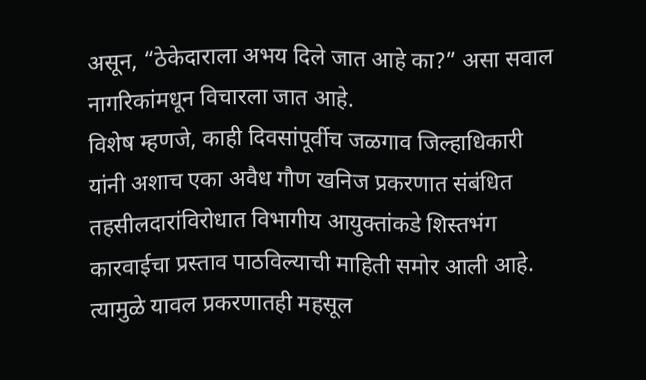असून, “ठेकेदाराला अभय दिले जात आहे का?” असा सवाल नागरिकांमधून विचारला जात आहे.
विशेष म्हणजे, काही दिवसांपूर्वीच जळगाव जिल्हाधिकारी यांनी अशाच एका अवैध गौण खनिज प्रकरणात संबंधित तहसीलदारांविरोधात विभागीय आयुक्तांकडे शिस्तभंग कारवाईचा प्रस्ताव पाठविल्याची माहिती समोर आली आहे. त्यामुळे यावल प्रकरणातही महसूल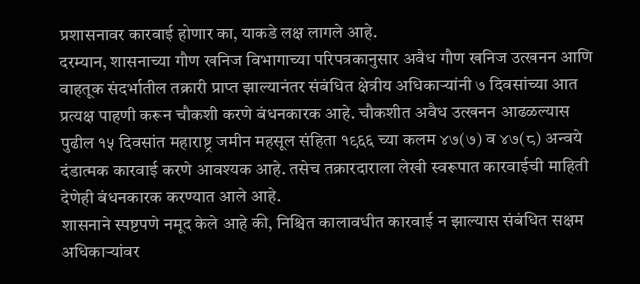प्रशासनावर कारवाई होणार का, याकडे लक्ष लागले आहे.
दरम्यान, शासनाच्या गौण खनिज विभागाच्या परिपत्रकानुसार अवैध गौण खनिज उत्खनन आणि वाहतूक संदर्भातील तक्रारी प्राप्त झाल्यानंतर संबंधित क्षेत्रीय अधिकाऱ्यांनी ७ दिवसांच्या आत प्रत्यक्ष पाहणी करून चौकशी करणे बंधनकारक आहे. चौकशीत अवैध उत्खनन आढळल्यास पुढील १५ दिवसांत महाराष्ट्र जमीन महसूल संहिता १९६६ च्या कलम ४७(७) व ४७(८) अन्वये दंडात्मक कारवाई करणे आवश्यक आहे. तसेच तक्रारदाराला लेखी स्वरूपात कारवाईची माहिती देणेही बंधनकारक करण्यात आले आहे.
शासनाने स्पष्टपणे नमूद केले आहे की, निश्चित कालावधीत कारवाई न झाल्यास संबंधित सक्षम अधिकाऱ्यांवर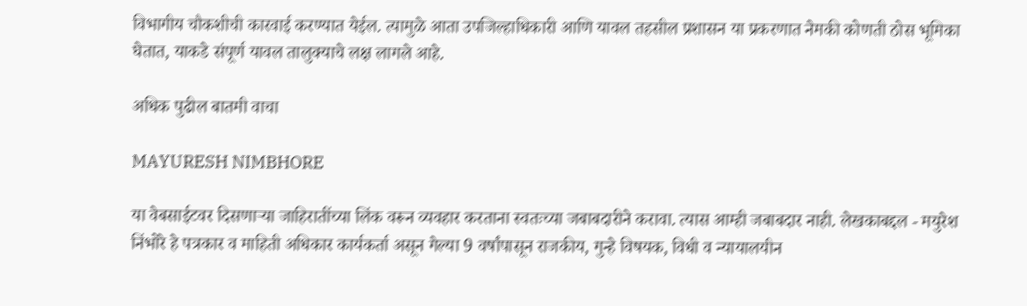विभागीय चौकशीची कारवाई करण्यात येईल. त्यामुळे आता उपजिल्हाधिकारी आणि यावल तहसील प्रशासन या प्रकरणात नेमकी कोणती ठोस भूमिका घेतात, याकडे संपूर्ण यावल तालुक्याचे लक्ष लागले आहे.

अधिक पुढील बातमी वाचा

MAYURESH NIMBHORE

या वेबसाईटवर दिसणाऱ्या जाहिरातींच्या लिंक वरून व्यवहार करताना स्वतःच्या जबाबदारीने करावा. त्यास आम्ही जबाबदार नाही. लेखकाबद्दल - मयुरेश निंभोरे हे पत्रकार व माहिती अधिकार कार्यकर्ता असून गेल्या 9 वर्षांपासून राजकीय, गुन्हे विषयक, विधी व न्यायालयीन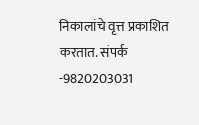निकालांचे वृत्त प्रकाशित करतात. संपर्क -9820203031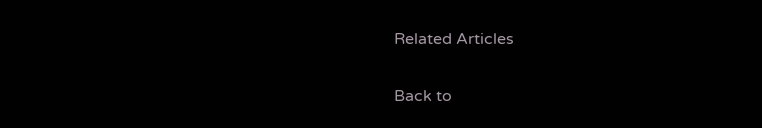Related Articles

Back to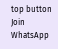top button
Join WhatsApp